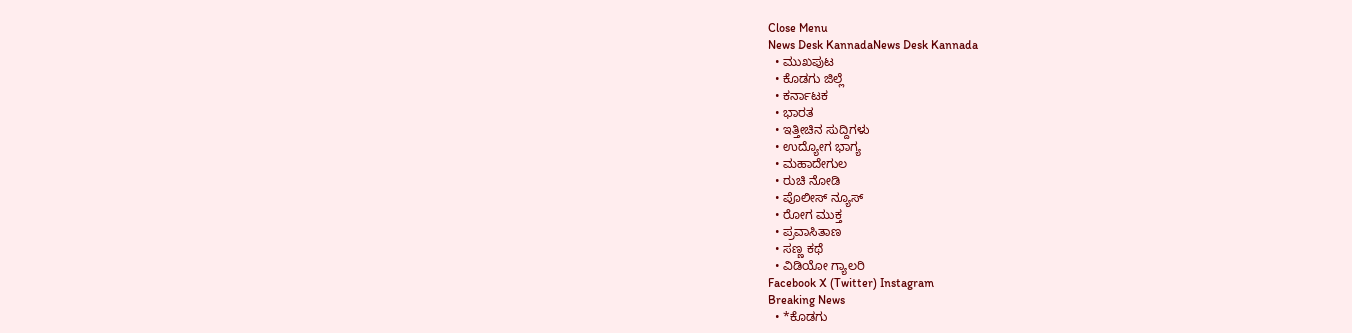Close Menu
News Desk KannadaNews Desk Kannada
  • ಮುಖಪುಟ
  • ಕೊಡಗು ಜಿಲ್ಲೆ
  • ಕರ್ನಾಟಕ
  • ಭಾರತ
  • ಇತ್ತೀಚಿನ ಸುದ್ದಿಗಳು
  • ಉದ್ಯೋಗ ಭಾಗ್ಯ
  • ಮಹಾದೇಗುಲ
  • ರುಚಿ ನೋಡಿ
  • ಪೊಲೀಸ್ ನ್ಯೂಸ್
  • ರೋಗ ಮುಕ್ತ
  • ಪ್ರವಾಸಿತಾಣ
  • ಸಣ್ಣ ಕಥೆ
  • ವಿಡಿಯೋ ಗ್ಯಾಲರಿ
Facebook X (Twitter) Instagram
Breaking News
  • *ಕೊಡಗು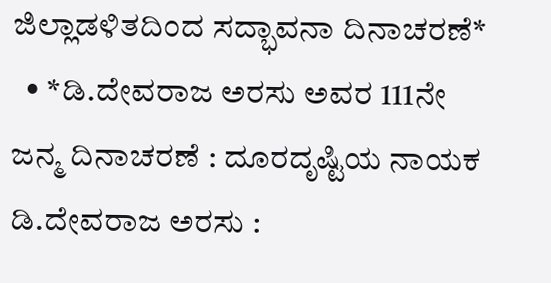ಜಿಲ್ಲಾಡಳಿತದಿಂದ ಸದ್ಭಾವನಾ ದಿನಾಚರಣೆ*
  • *ಡಿ.ದೇವರಾಜ ಅರಸು ಅವರ 111ನೇ ಜನ್ಮ ದಿನಾಚರಣೆ : ದೂರದೃಷ್ಟಿಯ ನಾಯಕ ಡಿ.ದೇವರಾಜ ಅರಸು :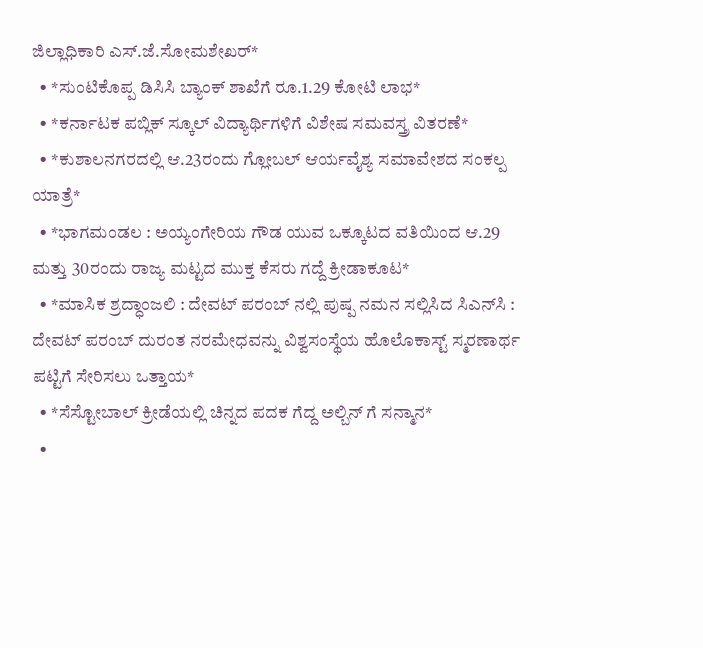ಜಿಲ್ಲಾಧಿಕಾರಿ ಎಸ್.ಜೆ.ಸೋಮಶೇಖರ್*
  • *ಸುಂಟಿಕೊಪ್ಪ ಡಿಸಿಸಿ ಬ್ಯಾಂಕ್ ಶಾಖೆಗೆ ರೂ.1.29 ಕೋಟಿ ಲಾಭ*
  • *ಕರ್ನಾಟಕ ಪಬ್ಲಿಕ್ ಸ್ಕೂಲ್ ವಿದ್ಯಾರ್ಥಿಗಳಿಗೆ ವಿಶೇಷ ಸಮವಸ್ತ್ರ ವಿತರಣೆ*
  • *ಕುಶಾಲನಗರದಲ್ಲಿ ಆ.23ರಂದು ಗ್ಲೋಬಲ್ ಆರ್ಯವೈಶ್ಯ ಸಮಾವೇಶದ ಸಂಕಲ್ಪ ಯಾತ್ರೆ*
  • *ಭಾಗಮಂಡಲ : ಅಯ್ಯಂಗೇರಿಯ ಗೌಡ ಯುವ ಒಕ್ಕೂಟದ ವತಿಯಿಂದ ಆ.29 ಮತ್ತು 30ರಂದು ರಾಜ್ಯ ಮಟ್ಟದ ಮುಕ್ತ ಕೆಸರು ಗದ್ದೆ ಕ್ರೀಡಾಕೂಟ*
  • *ಮಾಸಿಕ ಶ್ರದ್ಧಾಂಜಲಿ : ದೇವಟ್ ಪರಂಬ್ ನಲ್ಲಿ ಪುಷ್ಪ ನಮನ ಸಲ್ಲಿಸಿದ ಸಿಎನ್‌ಸಿ : ದೇವಟ್ ಪರಂಬ್ ದುರಂತ ನರಮೇಧವನ್ನು ವಿಶ್ವಸಂಸ್ಥೆಯ ಹೊಲೊಕಾಸ್ಟ್ ಸ್ಮರಣಾರ್ಥ ಪಟ್ಟಿಗೆ ಸೇರಿಸಲು ಒತ್ತಾಯ*
  • *ಸೆಸ್ಟೋಬಾಲ್ ಕ್ರೀಡೆಯಲ್ಲಿ ಚಿನ್ನದ ಪದಕ ಗೆದ್ದ ಅಲ್ಬಿನ್ ಗೆ ಸನ್ಮಾನ*
  •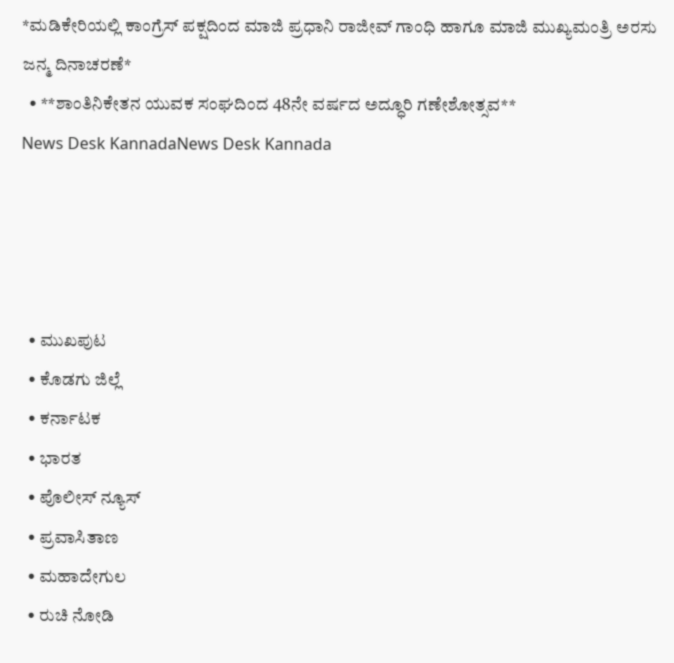*ಮಡಿಕೇರಿಯಲ್ಲಿ ಕಾಂಗ್ರೆಸ್ ಪಕ್ಷದಿಂದ ಮಾಜಿ ಪ್ರಧಾನಿ ರಾಜೀವ್ ಗಾಂಧಿ ಹಾಗೂ ಮಾಜಿ ಮುಖ್ಯಮಂತ್ರಿ ಅರಸು ಜನ್ಮ ದಿನಾಚರಣೆ*
  • **ಶಾಂತಿನಿಕೇತನ ಯುವಕ ಸಂಘದಿಂದ 48ನೇ ವರ್ಷದ ಅದ್ಧೂರಿ ಗಣೇಶೋತ್ಸವ**
News Desk KannadaNews Desk Kannada




  • ಮುಖಪುಟ
  • ಕೊಡಗು ಜಿಲ್ಲೆ
  • ಕರ್ನಾಟಕ
  • ಭಾರತ
  • ಪೊಲೀಸ್ ನ್ಯೂಸ್
  • ಪ್ರವಾಸಿತಾಣ
  • ಮಹಾದೇಗುಲ
  • ರುಚಿ ನೋಡಿ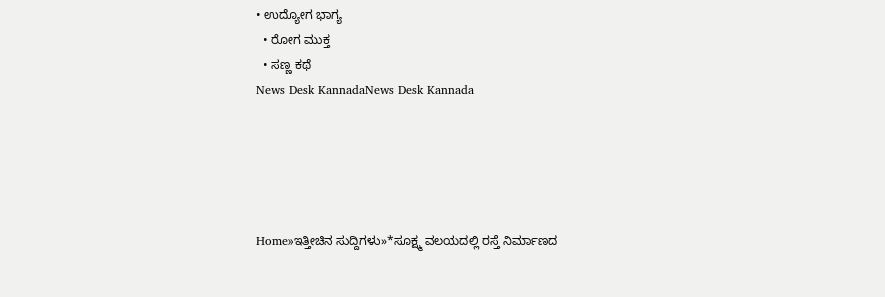• ಉದ್ಯೋಗ ಭಾಗ್ಯ
  • ರೋಗ ಮುಕ್ತ
  • ಸಣ್ಣ ಕಥೆ
News Desk KannadaNews Desk Kannada





Home»ಇತ್ತೀಚಿನ ಸುದ್ದಿಗಳು»*ಸೂಕ್ಷ್ಮ ವಲಯದಲ್ಲಿ ರಸ್ತೆ ನಿರ್ಮಾಣದ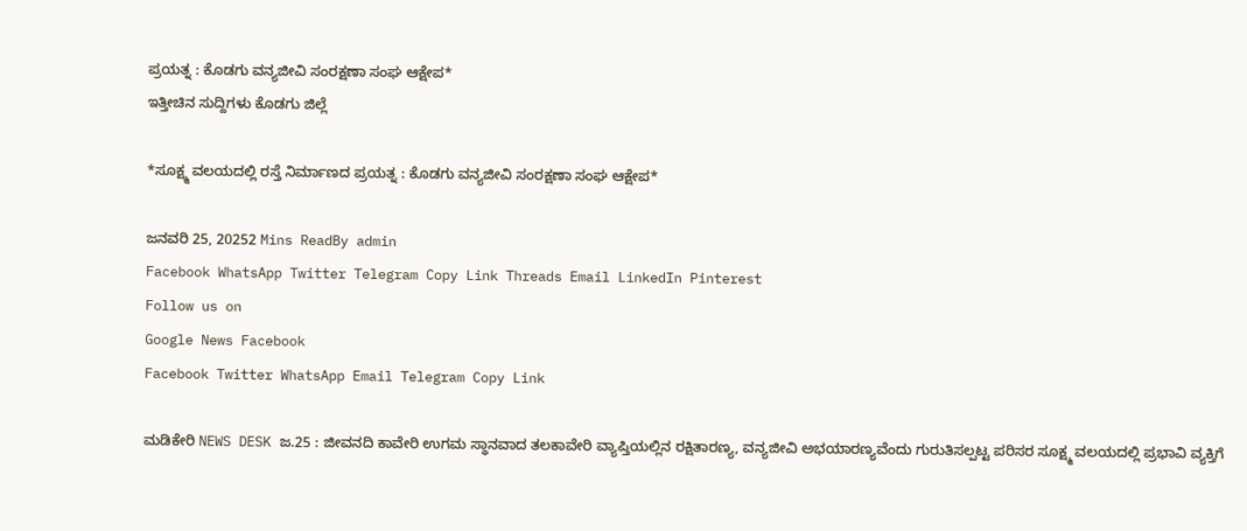ಪ್ರಯತ್ನ : ಕೊಡಗು ವನ್ಯಜೀವಿ ಸಂರಕ್ಷಣಾ ಸಂಘ ಆಕ್ಷೇಪ*
ಇತ್ತೀಚಿನ ಸುದ್ದಿಗಳು ಕೊಡಗು ಜಿಲ್ಲೆ

*ಸೂಕ್ಷ್ಮ ವಲಯದಲ್ಲಿ ರಸ್ತೆ ನಿರ್ಮಾಣದ ಪ್ರಯತ್ನ : ಕೊಡಗು ವನ್ಯಜೀವಿ ಸಂರಕ್ಷಣಾ ಸಂಘ ಆಕ್ಷೇಪ*

ಜನವರಿ 25, 20252 Mins ReadBy admin
Facebook WhatsApp Twitter Telegram Copy Link Threads Email LinkedIn Pinterest
Follow us on
Google News Facebook
Facebook Twitter WhatsApp Email Telegram Copy Link

ಮಡಿಕೇರಿ NEWS DESK ಜ.25 : ಜೀವನದಿ ಕಾವೇರಿ ಉಗಮ ಸ್ಥಾನವಾದ ತಲಕಾವೇರಿ ವ್ಯಾಪ್ತಿಯಲ್ಲಿನ ರಕ್ಷಿತಾರಣ್ಯ, ವನ್ಯಜೀವಿ ಅಭಯಾರಣ್ಯವೆಂದು ಗುರುತಿಸಲ್ಪಟ್ಟ ಪರಿಸರ ಸೂಕ್ಷ್ಮ ವಲಯದಲ್ಲಿ ಪ್ರಭಾವಿ ವ್ಯಕ್ತಿಗೆ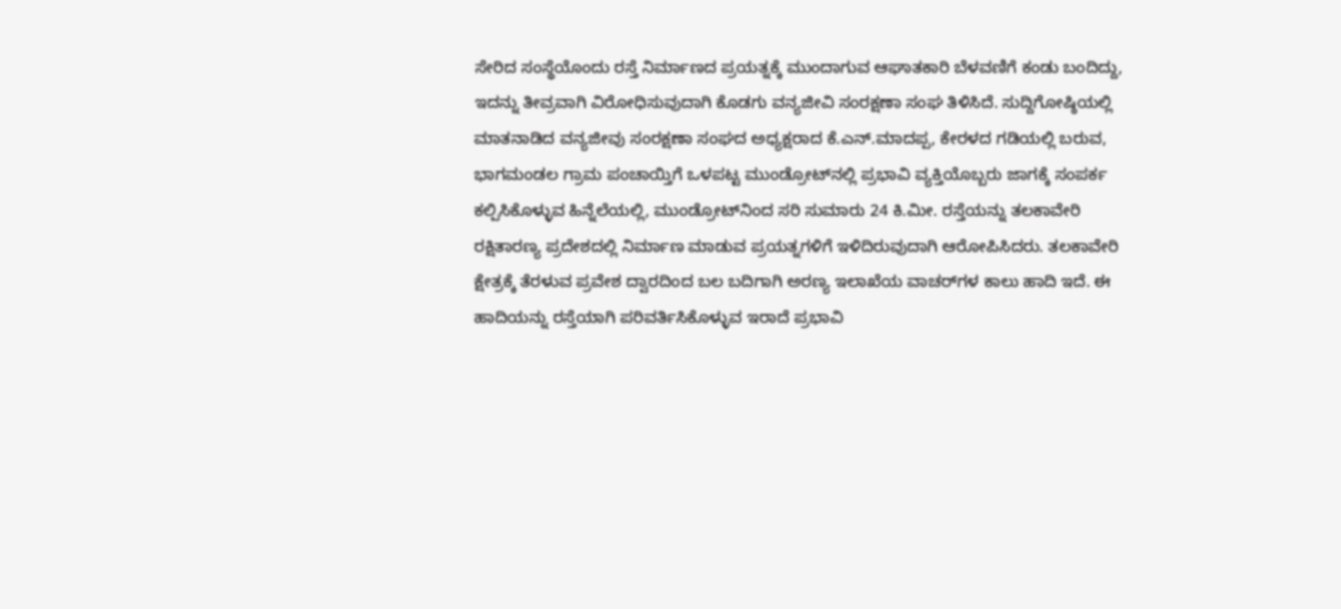ಸೇರಿದ ಸಂಸ್ಥೆಯೊಂದು ರಸ್ತೆ ನಿರ್ಮಾಣದ ಪ್ರಯತ್ನಕ್ಕೆ ಮುಂದಾಗುವ ಆಘಾತಕಾರಿ ಬೆಳವಣಿಗೆ ಕಂಡು ಬಂದಿದ್ದು, ಇದನ್ನು ತೀವ್ರವಾಗಿ ವಿರೋಧಿಸುವುದಾಗಿ ಕೊಡಗು ವನ್ಯಜೀವಿ ಸಂರಕ್ಷಣಾ ಸಂಘ ತಿಳಿಸಿದೆ. ಸುದ್ದಿಗೋಷ್ಠಿಯಲ್ಲಿ ಮಾತನಾಡಿದ ವನ್ಯಜೀವು ಸಂರಕ್ಷಣಾ ಸಂಘದ ಅಧ್ಯಕ್ಷರಾದ ಕೆ.ಎನ್.ಮಾದಪ್ಪ, ಕೇರಳದ ಗಡಿಯಲ್ಲಿ ಬರುವ, ಭಾಗಮಂಡಲ ಗ್ರಾಮ ಪಂಚಾಯ್ತಿಗೆ ಒಳಪಟ್ಟ ಮುಂಡ್ರೋಟ್‌ನಲ್ಲಿ ಪ್ರಭಾವಿ ವ್ಯಕ್ತಿಯೊಬ್ಬರು ಜಾಗಕ್ಕೆ ಸಂಪರ್ಕ ಕಲ್ಪಿಸಿಕೊಳ್ಳುವ ಹಿನ್ನೆಲೆಯಲ್ಲಿ, ಮುಂಡ್ರೋಟ್‌ನಿಂದ ಸರಿ ಸುಮಾರು 24 ಕಿ.ಮೀ. ರಸ್ತೆಯನ್ನು ತಲಕಾವೇರಿ ರಕ್ಷಿತಾರಣ್ಯ ಪ್ರದೇಶದಲ್ಲಿ ನಿರ್ಮಾಣ ಮಾಡುವ ಪ್ರಯತ್ನಗಳಿಗೆ ಇಳಿದಿರುವುದಾಗಿ ಆರೋಪಿಸಿದರು. ತಲಕಾವೇರಿ ಕ್ಷೇತ್ರಕ್ಕೆ ತೆರಳುವ ಪ್ರವೇಶ ದ್ವಾರದಿಂದ ಬಲ ಬದಿಗಾಗಿ ಅರಣ್ಯ ಇಲಾಖೆಯ ವಾಚರ್‌ಗಳ ಕಾಲು ಹಾದಿ ಇದೆ. ಈ ಹಾದಿಯನ್ನು ರಸ್ತೆಯಾಗಿ ಪರಿವರ್ತಿಸಿಕೊಳ್ಳುವ ಇರಾದೆ ಪ್ರಭಾವಿ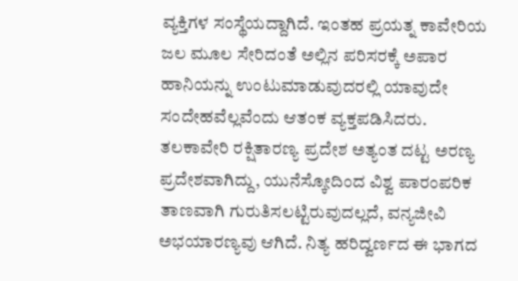ವ್ಯಕ್ತಿಗಳ ಸಂಸ್ಥೆಯದ್ದಾಗಿದೆ. ಇಂತಹ ಪ್ರಯತ್ನ ಕಾವೇರಿಯ ಜಲ ಮೂಲ ಸೇರಿದಂತೆ ಅಲ್ಲಿನ ಪರಿಸರಕ್ಕೆ ಅಪಾರ ಹಾನಿಯನ್ನು ಉಂಟುಮಾಡುವುದರಲ್ಲಿ ಯಾವುದೇ ಸಂದೇಹವೆಲ್ಲವೆಂದು ಆತಂಕ ವ್ಯಕ್ತಪಡಿಸಿದರು. ತಲಕಾವೇರಿ ರಕ್ಷಿತಾರಣ್ಯ ಪ್ರದೇಶ ಅತ್ಯಂತ ದಟ್ಟ ಅರಣ್ಯ ಪ್ರದೇಶವಾಗಿದ್ದು, ಯುನೆಸ್ಕೋದಿಂದ ವಿಶ್ವ ಪಾರಂಪರಿಕ ತಾಣವಾಗಿ ಗುರುತಿಸಲಟ್ಟಿರುವುದಲ್ಲದೆ, ವನ್ಯಜೀವಿ ಅಭಯಾರಣ್ಯವು ಆಗಿದೆ. ನಿತ್ಯ ಹರಿದ್ವರ್ಣದ ಈ ಭಾಗದ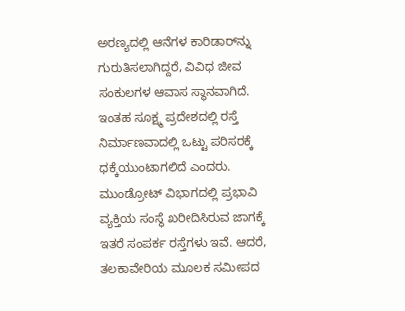ಅರಣ್ಯದಲ್ಲಿ ಆನೆಗಳ ಕಾರಿಡಾರ್‌ನ್ನು ಗುರುತಿಸಲಾಗಿದ್ದರೆ, ವಿವಿಧ ಜೀವ ಸಂಕುಲಗಳ ಆವಾಸ ಸ್ಥಾನವಾಗಿದೆ. ಇಂತಹ ಸೂಕ್ಷ್ಮ ಪ್ರದೇಶದಲ್ಲಿ ರಸ್ತೆ ನಿರ್ಮಾಣವಾದಲ್ಲಿ ಒಟ್ಟು ಪರಿಸರಕ್ಕೆ ಧಕ್ಕೆಯುಂಟಾಗಲಿದೆ ಎಂದರು. ಮುಂಡ್ರೋಟ್ ವಿಭಾಗದಲ್ಲಿ ಪ್ರಭಾವಿ ವ್ಯಕ್ತಿಯ ಸಂಸ್ಥೆ ಖರೀದಿಸಿರುವ ಜಾಗಕ್ಕೆ ಇತರೆ ಸಂಪರ್ಕ ರಸ್ತೆಗಳು ಇವೆ. ಆದರೆ, ತಲಕಾವೇರಿಯ ಮೂಲಕ ಸಮೀಪದ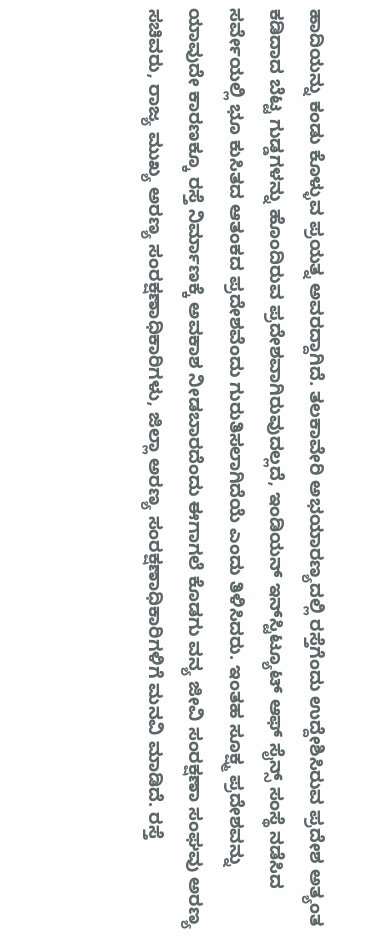ಹಾದಿಯನ್ನು ಕಂಡು ಕೊಳ್ಳುವ ಪ್ರಯತ್ನ ಅವರದ್ದಾಗಿದೆ. ತಲಕಾವೇರಿ ಅಭಯಾರಣ್ಯದಲ್ಲಿ ರಸ್ತೆಗೆಂದು ಉದ್ದೇಶಿಸಿರುವ ಪ್ರದೇಶ ಅತ್ಯಂತ ಕಡಿದಾದ ಬೆಟ್ಟ ಗುಡ್ಡಗಳನ್ನು ಹೊಂದಿರುವ ಪ್ರದೇಶವಾಗಿರುವುದಲ್ಲದೆ, ಇಂಡಿಯನ್ ಇನ್‌ಸ್ಟಿಟ್ಯೂಟ್ ಆಫ್ ಸೈನ್ಸ್ ಸಂಸ್ಥೆ ನಡೆಸಿದ ಸರ್ವೇಯಲ್ಲಿ ಭೂ ಕುಸಿತದ ಆತಂಕದ ಪ್ರದೇಶವೆಂದು ಗುರುತಿಸಲಾಗಿದೆಯೆ ಎಂದು ತಿಳಿಸಿದರು. ಇಂತಹ ಸೂಕ್ಷ್ಮ ಪ್ರದೇಶವನ್ನು ಯಾವುದೇ ಕಾರಣಕ್ಕೂ ರಸ್ತೆ ನಿರ್ಮಾಣಕ್ಕೆ ಅವಕಾಶ ನೀಡಬಾರದೆಂದು ಈಗಾಗಲೆ ಕೊಡಗು ವನ್ಯ ಜೀವಿ ಸಂರಕ್ಷಣಾ ಸಂಘವು ಅರಣ್ಯ ಸಚಿವರು, ರಾಜ್ಯ ಮುಖ್ಯ ಅರಣ್ಯ ಸಂರಕ್ಷಣಾಧಿಕಾರಿಗಳು, ಜಿಲ್ಲಾ ಅರಣ್ಯ ಸಂರಕ್ಷಣಾಧಿಕಾರಿಗಳಿಗೆ ಮನವಿ ಮಾಡಿದೆ. ರಸ್ತೆ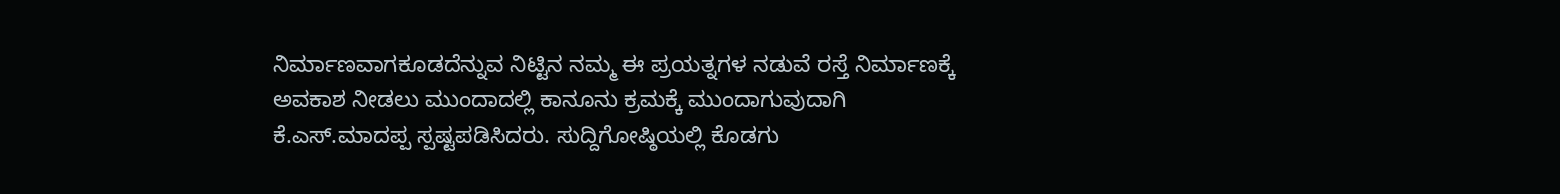ನಿರ್ಮಾಣವಾಗಕೂಡದೆನ್ನುವ ನಿಟ್ಟಿನ ನಮ್ಮ ಈ ಪ್ರಯತ್ನಗಳ ನಡುವೆ ರಸ್ತೆ ನಿರ್ಮಾಣಕ್ಕೆ ಅವಕಾಶ ನೀಡಲು ಮುಂದಾದಲ್ಲಿ ಕಾನೂನು ಕ್ರಮಕ್ಕೆ ಮುಂದಾಗುವುದಾಗಿ ಕೆ.ಎಸ್.ಮಾದಪ್ಪ ಸ್ಪಷ್ಟಪಡಿಸಿದರು. ಸುದ್ದಿಗೋಷ್ಠಿಯಲ್ಲಿ ಕೊಡಗು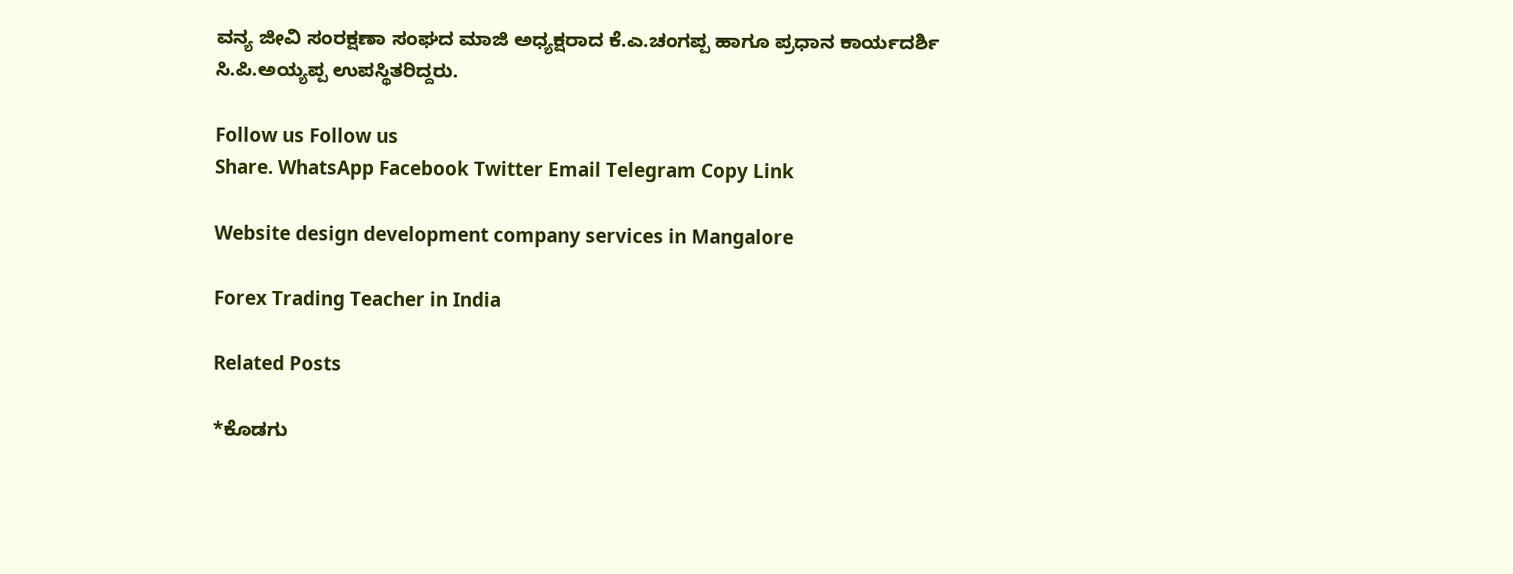ವನ್ಯ ಜೀವಿ ಸಂರಕ್ಷಣಾ ಸಂಘದ ಮಾಜಿ ಅಧ್ಯಕ್ಷರಾದ ಕೆ.ಎ.ಚಂಗಪ್ಪ ಹಾಗೂ ಪ್ರಧಾನ ಕಾರ್ಯದರ್ಶಿ ಸಿ.ಪಿ.ಅಯ್ಯಪ್ಪ ಉಪಸ್ಥಿತರಿದ್ದರು.

Follow us Follow us
Share. WhatsApp Facebook Twitter Email Telegram Copy Link

Website design development company services in Mangalore

Forex Trading Teacher in India

Related Posts

*ಕೊಡಗು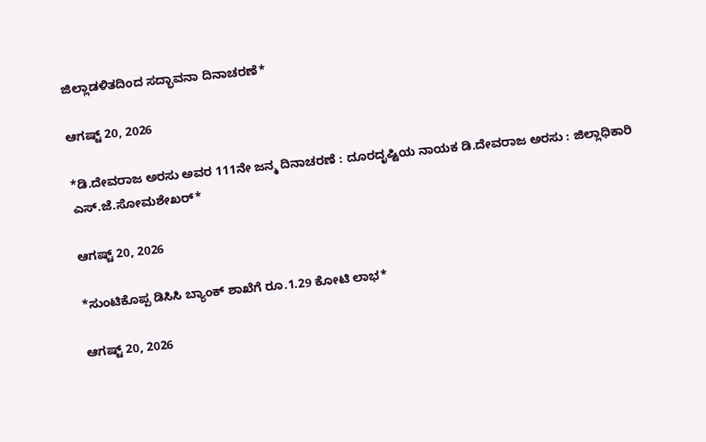ಜಿಲ್ಲಾಡಳಿತದಿಂದ ಸದ್ಭಾವನಾ ದಿನಾಚರಣೆ*

ಆಗಷ್ಟ್ 20, 2026

*ಡಿ.ದೇವರಾಜ ಅರಸು ಅವರ 111ನೇ ಜನ್ಮ ದಿನಾಚರಣೆ : ದೂರದೃಷ್ಟಿಯ ನಾಯಕ ಡಿ.ದೇವರಾಜ ಅರಸು : ಜಿಲ್ಲಾಧಿಕಾರಿ ಎಸ್.ಜೆ.ಸೋಮಶೇಖರ್*

ಆಗಷ್ಟ್ 20, 2026

*ಸುಂಟಿಕೊಪ್ಪ ಡಿಸಿಸಿ ಬ್ಯಾಂಕ್ ಶಾಖೆಗೆ ರೂ.1.29 ಕೋಟಿ ಲಾಭ*

ಆಗಷ್ಟ್ 20, 2026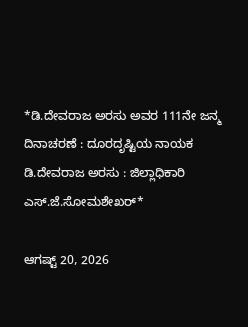*ಡಿ.ದೇವರಾಜ ಅರಸು ಅವರ 111ನೇ ಜನ್ಮ ದಿನಾಚರಣೆ : ದೂರದೃಷ್ಟಿಯ ನಾಯಕ ಡಿ.ದೇವರಾಜ ಅರಸು : ಜಿಲ್ಲಾಧಿಕಾರಿ ಎಸ್.ಜೆ.ಸೋಮಶೇಖರ್*

ಆಗಷ್ಟ್ 20, 2026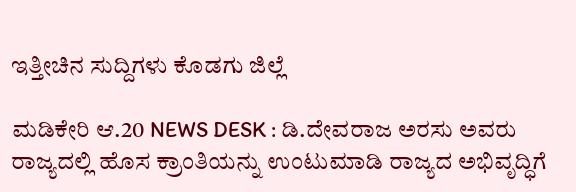ಇತ್ತೀಚಿನ ಸುದ್ದಿಗಳು ಕೊಡಗು ಜಿಲ್ಲೆ

ಮಡಿಕೇರಿ ಆ.20 NEWS DESK : ಡಿ.ದೇವರಾಜ ಅರಸು ಅವರು ರಾಜ್ಯದಲ್ಲಿ ಹೊಸ ಕ್ರಾಂತಿಯನ್ನು ಉಂಟುಮಾಡಿ ರಾಜ್ಯದ ಅಭಿವೃದ್ಧಿಗೆ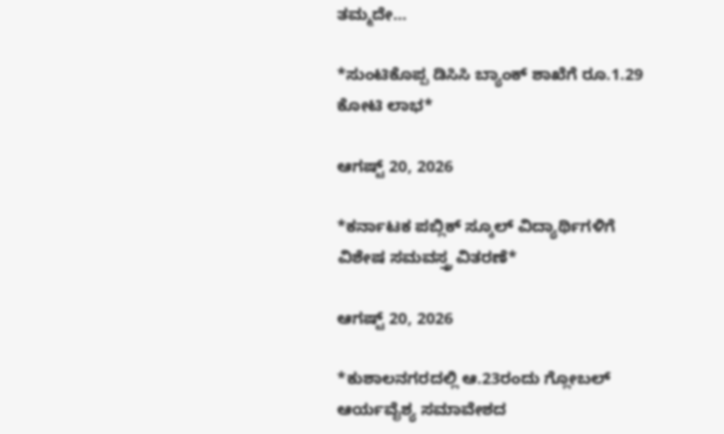ತಮ್ಮದೇ…

*ಸುಂಟಿಕೊಪ್ಪ ಡಿಸಿಸಿ ಬ್ಯಾಂಕ್ ಶಾಖೆಗೆ ರೂ.1.29 ಕೋಟಿ ಲಾಭ*

ಆಗಷ್ಟ್ 20, 2026

*ಕರ್ನಾಟಕ ಪಬ್ಲಿಕ್ ಸ್ಕೂಲ್ ವಿದ್ಯಾರ್ಥಿಗಳಿಗೆ ವಿಶೇಷ ಸಮವಸ್ತ್ರ ವಿತರಣೆ*

ಆಗಷ್ಟ್ 20, 2026

*ಕುಶಾಲನಗರದಲ್ಲಿ ಆ.23ರಂದು ಗ್ಲೋಬಲ್ ಆರ್ಯವೈಶ್ಯ ಸಮಾವೇಶದ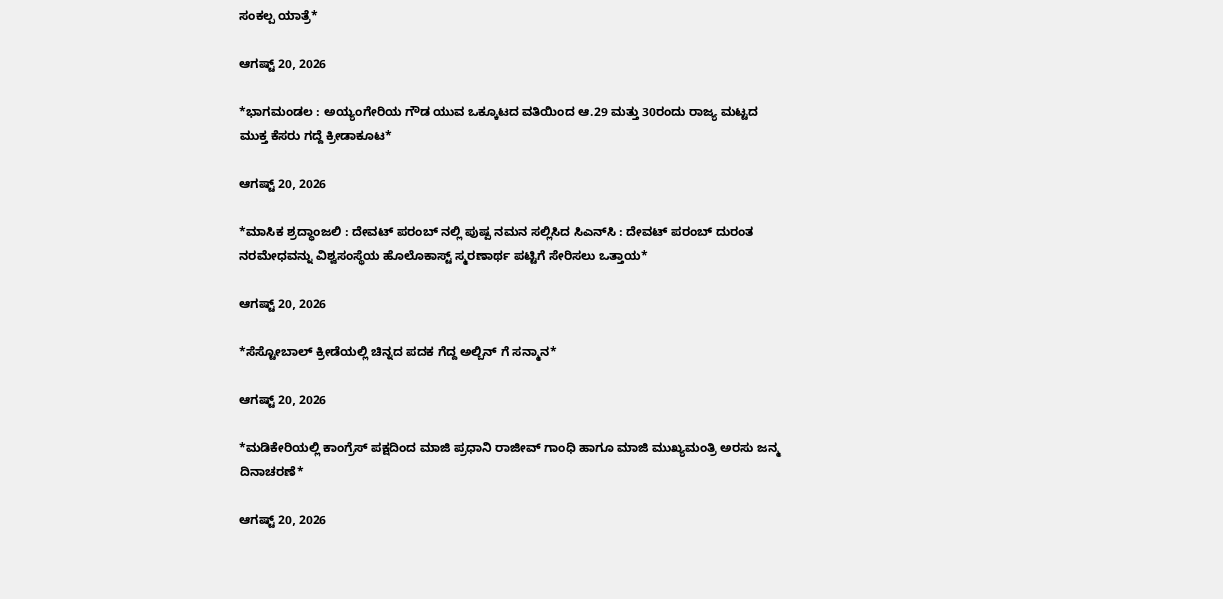ಸಂಕಲ್ಪ ಯಾತ್ರೆ*

ಆಗಷ್ಟ್ 20, 2026

*ಭಾಗಮಂಡಲ : ಅಯ್ಯಂಗೇರಿಯ ಗೌಡ ಯುವ ಒಕ್ಕೂಟದ ವತಿಯಿಂದ ಆ.29 ಮತ್ತು 30ರಂದು ರಾಜ್ಯ ಮಟ್ಟದ ಮುಕ್ತ ಕೆಸರು ಗದ್ದೆ ಕ್ರೀಡಾಕೂಟ*

ಆಗಷ್ಟ್ 20, 2026

*ಮಾಸಿಕ ಶ್ರದ್ಧಾಂಜಲಿ : ದೇವಟ್ ಪರಂಬ್ ನಲ್ಲಿ ಪುಷ್ಪ ನಮನ ಸಲ್ಲಿಸಿದ ಸಿಎನ್‌ಸಿ : ದೇವಟ್ ಪರಂಬ್ ದುರಂತ ನರಮೇಧವನ್ನು ವಿಶ್ವಸಂಸ್ಥೆಯ ಹೊಲೊಕಾಸ್ಟ್ ಸ್ಮರಣಾರ್ಥ ಪಟ್ಟಿಗೆ ಸೇರಿಸಲು ಒತ್ತಾಯ*

ಆಗಷ್ಟ್ 20, 2026

*ಸೆಸ್ಟೋಬಾಲ್ ಕ್ರೀಡೆಯಲ್ಲಿ ಚಿನ್ನದ ಪದಕ ಗೆದ್ದ ಅಲ್ಬಿನ್ ಗೆ ಸನ್ಮಾನ*

ಆಗಷ್ಟ್ 20, 2026

*ಮಡಿಕೇರಿಯಲ್ಲಿ ಕಾಂಗ್ರೆಸ್ ಪಕ್ಷದಿಂದ ಮಾಜಿ ಪ್ರಧಾನಿ ರಾಜೀವ್ ಗಾಂಧಿ ಹಾಗೂ ಮಾಜಿ ಮುಖ್ಯಮಂತ್ರಿ ಅರಸು ಜನ್ಮ ದಿನಾಚರಣೆ*

ಆಗಷ್ಟ್ 20, 2026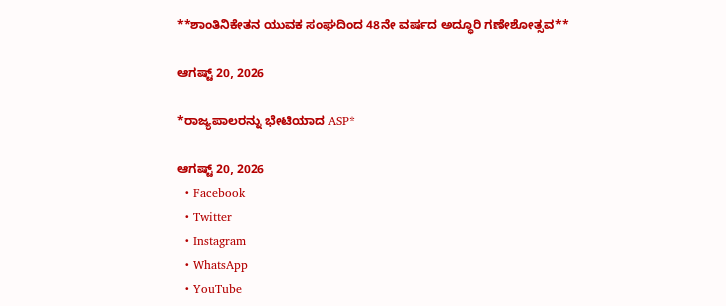**ಶಾಂತಿನಿಕೇತನ ಯುವಕ ಸಂಘದಿಂದ 48ನೇ ವರ್ಷದ ಅದ್ಧೂರಿ ಗಣೇಶೋತ್ಸವ**

ಆಗಷ್ಟ್ 20, 2026

*ರಾಜ್ಯಪಾಲರನ್ನು ಭೇಟಿಯಾದ ASP*

ಆಗಷ್ಟ್ 20, 2026
  • Facebook
  • Twitter
  • Instagram
  • WhatsApp
  • YouTube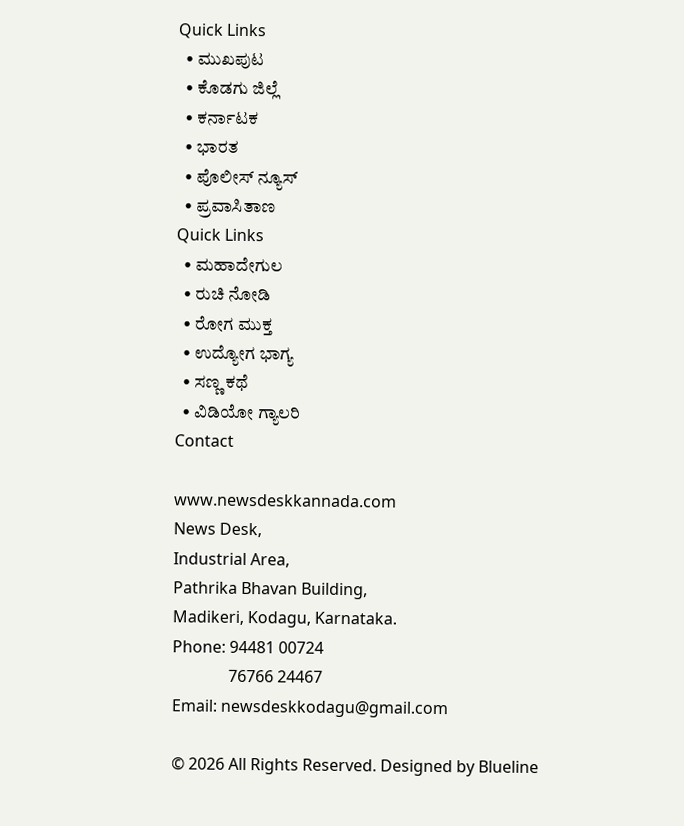Quick Links
  • ಮುಖಪುಟ
  • ಕೊಡಗು ಜಿಲ್ಲೆ
  • ಕರ್ನಾಟಕ
  • ಭಾರತ
  • ಪೊಲೀಸ್ ನ್ಯೂಸ್
  • ಪ್ರವಾಸಿತಾಣ
Quick Links
  • ಮಹಾದೇಗುಲ
  • ರುಚಿ ನೋಡಿ
  • ರೋಗ ಮುಕ್ತ
  • ಉದ್ಯೋಗ ಭಾಗ್ಯ
  • ಸಣ್ಣ ಕಥೆ
  • ವಿಡಿಯೋ ಗ್ಯಾಲರಿ
Contact

www.newsdeskkannada.com
News Desk,
Industrial Area,
Pathrika Bhavan Building,
Madikeri, Kodagu, Karnataka.
Phone: 94481 00724
              76766 24467
Email: newsdeskkodagu@gmail.com

© 2026 All Rights Reserved. Designed by Blueline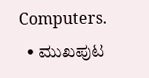Computers.
  • ಮುಖಪುಟ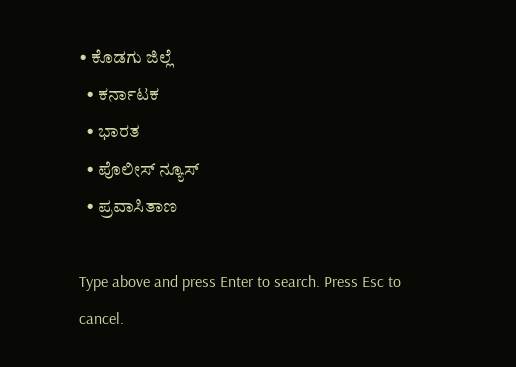• ಕೊಡಗು ಜಿಲ್ಲೆ
  • ಕರ್ನಾಟಕ
  • ಭಾರತ
  • ಪೊಲೀಸ್ ನ್ಯೂಸ್
  • ಪ್ರವಾಸಿತಾಣ

Type above and press Enter to search. Press Esc to cancel.